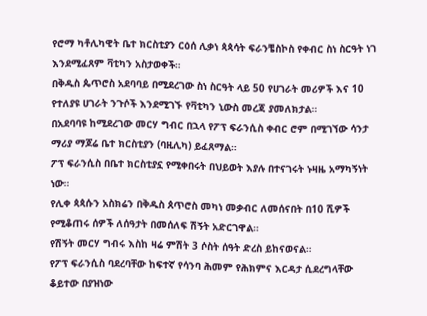የሮማ ካቶሊካዊት ቤተ ክርስቲያን ርዕሰ ሊቃነ ጳጳሳት ፍራንቼስኮስ የቀብር ስነ ስርዓት ነገ እንደሚፈጸም ቫቲካን አስታወቀች።
በቅዱስ ጴጥሮስ አደባባይ በሚደረገው ስነ ስርዓት ላይ 50 የሀገራት መሪዎች እና 10 የተለያዩ ሀገራት ንጉሶች እንደሚገኙ የቫቲካን ኒውስ መረጃ ያመለክታል።
በአደባባዩ ከሚደረገው መርሃ ግብር በኋላ የፖፕ ፍራንሲስ ቀብር ሮም በሚገኘው ሳንታ ማሪያ ማጆሬ ቤተ ክርስቲያን (ባዚሊካ) ይፈጸማል።
ፖፕ ፍራንሲስ በቤተ ክርስቲያኗ የሚቀበሩት በህይወት እያሉ በተናገሩት ኑዛዜ አማካኝነት ነው።
የሊቀ ጳጳሱን አስክሬን በቅዱስ ጰጥሮስ መካነ መቃብር ለመሰናበት በ10 ሺዎች የሚቆጠሩ ሰዎች ለሰዓታት በመሰለፍ ሽኝት አድርገዋል።
የሽኝት መርሃ ግብሩ እስከ ዛሬ ምሽት 3 ሶስት ሰዓት ድረስ ይከናወናል።
የፖፕ ፍራንሲስ ባደረባቸው ከፍተኛ የሳንባ ሕመም የሕክምና እርዳታ ሲደረግላቸው ቆይተው በያዝነው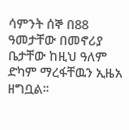ሳምንት ሰኞ በ88 ዓመታቸው በመኖሪያ ቤታቸው ከዚህ ዓለም ድካም ማረፋቸዉን ኢዜአ ዘግቧል፡፡